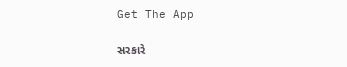Get The App

સરકારે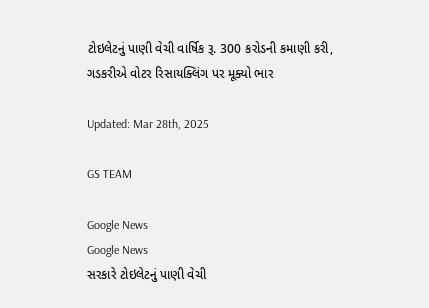ટોઇલેટનું પાણી વેચી વાર્ષિક રૂ. 300 કરોડની કમાણી કરી, ગડકરીએ વોટર રિસાયક્લિંગ પર મૂક્યો ભાર

Updated: Mar 28th, 2025

GS TEAM

Google News
Google News
સરકારે ટોઇલેટનું પાણી વેચી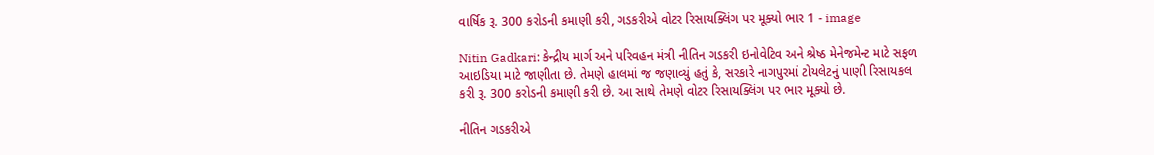વાર્ષિક રૂ. 300 કરોડની કમાણી કરી, ગડકરીએ વોટર રિસાયક્લિંગ પર મૂક્યો ભાર 1 - image

Nitin Gadkari: કેન્દ્રીય માર્ગ અને પરિવહન મંત્રી નીતિન ગડકરી ઇનોવેટિવ અને શ્રેષ્ઠ મેનેજમેન્ટ માટે સફળ આઇડિયા માટે જાણીતા છે. તેમણે હાલમાં જ જણાવ્યું હતું કે, સરકારે નાગપુરમાં ટોયલેટનું પાણી રિસાયકલ કરી રૂ. 300 કરોડની કમાણી કરી છે. આ સાથે તેમણે વોટર રિસાયક્લિંગ પર ભાર મૂક્યો છે.

નીતિન ગડકરીએ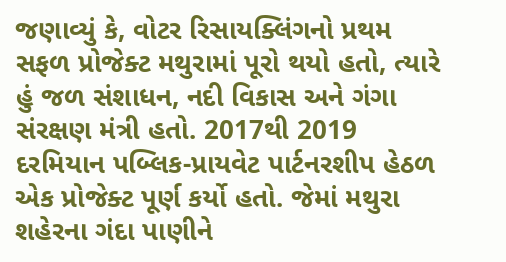જણાવ્યું કે, વોટર રિસાયક્લિંગનો પ્રથમ સફળ પ્રોજેક્ટ મથુરામાં પૂરો થયો હતો, ત્યારે હું જળ સંશાધન, નદી વિકાસ અને ગંગા સંરક્ષણ મંત્રી હતો. 2017થી 2019 દરમિયાન પબ્લિક-પ્રાયવેટ પાર્ટનરશીપ હેઠળ એક પ્રોજેક્ટ પૂર્ણ કર્યો હતો. જેમાં મથુરા શહેરના ગંદા પાણીને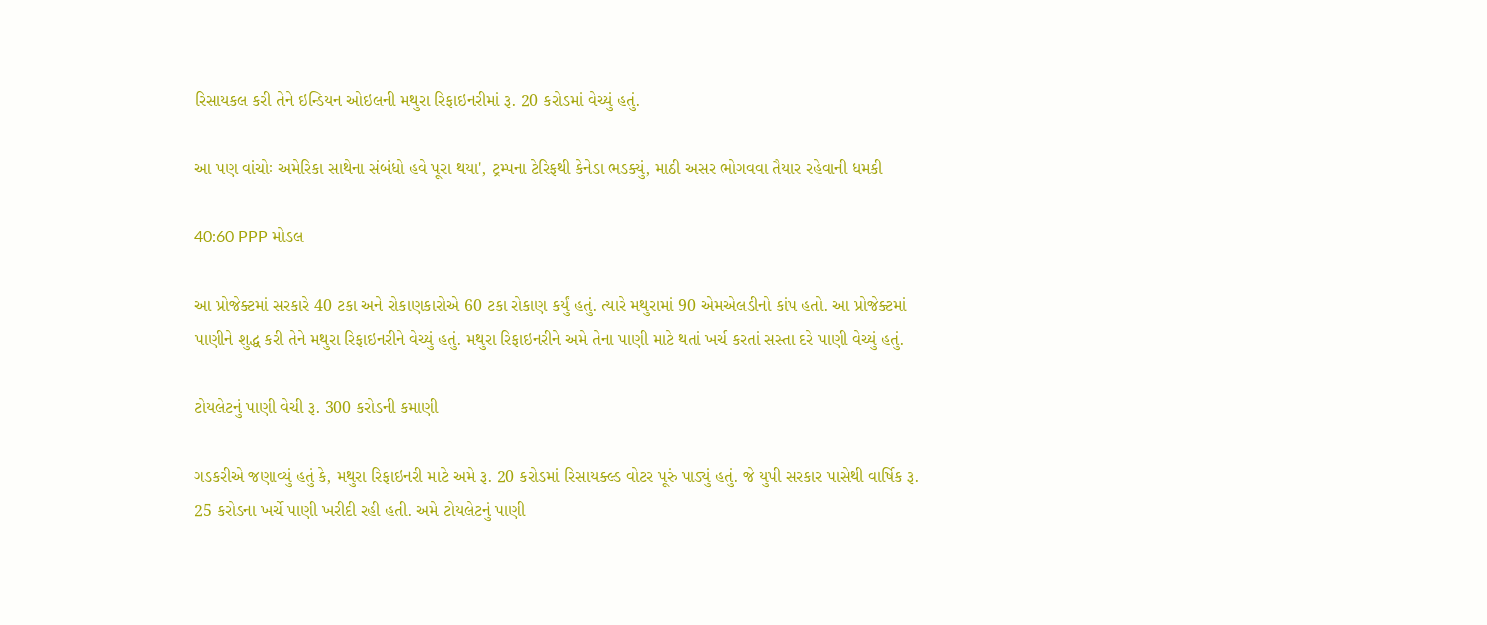રિસાયકલ કરી તેને ઇન્ડિયન ઓઇલની મથુરા રિફાઇનરીમાં રૂ. 20 કરોડમાં વેચ્યું હતું.

આ પણ વાંચોઃ અમેરિકા સાથેના સંબંધો હવે પૂરા થયા', ટ્રમ્પના ટેરિફથી કેનેડા ભડક્યું, માઠી અસર ભોગવવા તૈયાર રહેવાની ધમકી

40:60 PPP મોડલ

આ પ્રોજેક્ટમાં સરકારે 40 ટકા અને રોકાણકારોએ 60 ટકા રોકાણ કર્યું હતું. ત્યારે મથુરામાં 90 એમએલડીનો કાંપ હતો. આ પ્રોજેક્ટમાં પાણીને શુદ્ધ કરી તેને મથુરા રિફાઇનરીને વેચ્યું હતું. મથુરા રિફાઇનરીને અમે તેના પાણી માટે થતાં ખર્ચ કરતાં સસ્તા દરે પાણી વેચ્યું હતું.

ટોયલેટનું પાણી વેચી રૂ. 300 કરોડની કમાણી

ગડકરીએ જણાવ્યું હતું કે, મથુરા રિફાઇનરી માટે અમે રૂ. 20 કરોડમાં રિસાયક્લ્ડ વોટર પૂરું પાડ્યું હતું. જે યુપી સરકાર પાસેથી વાર્ષિક રૂ. 25 કરોડના ખર્ચે પાણી ખરીદી રહી હતી. અમે ટોયલેટનું પાણી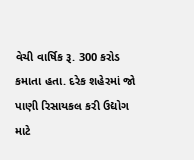વેચી વાર્ષિક રૂ. 300 કરોડ કમાતા હતા. દરેક શહેરમાં જો પાણી રિસાયકલ કરી ઉદ્યોગ માટે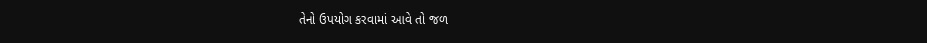તેનો ઉપયોગ કરવામાં આવે તો જળ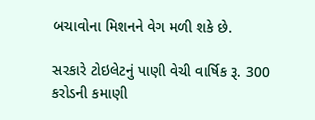બચાવોના મિશનને વેગ મળી શકે છે.

સરકારે ટોઇલેટનું પાણી વેચી વાર્ષિક રૂ. 300 કરોડની કમાણી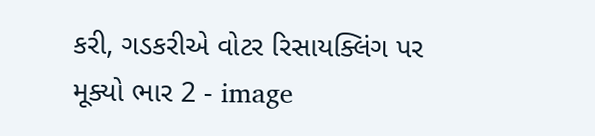કરી, ગડકરીએ વોટર રિસાયક્લિંગ પર મૂક્યો ભાર 2 - image